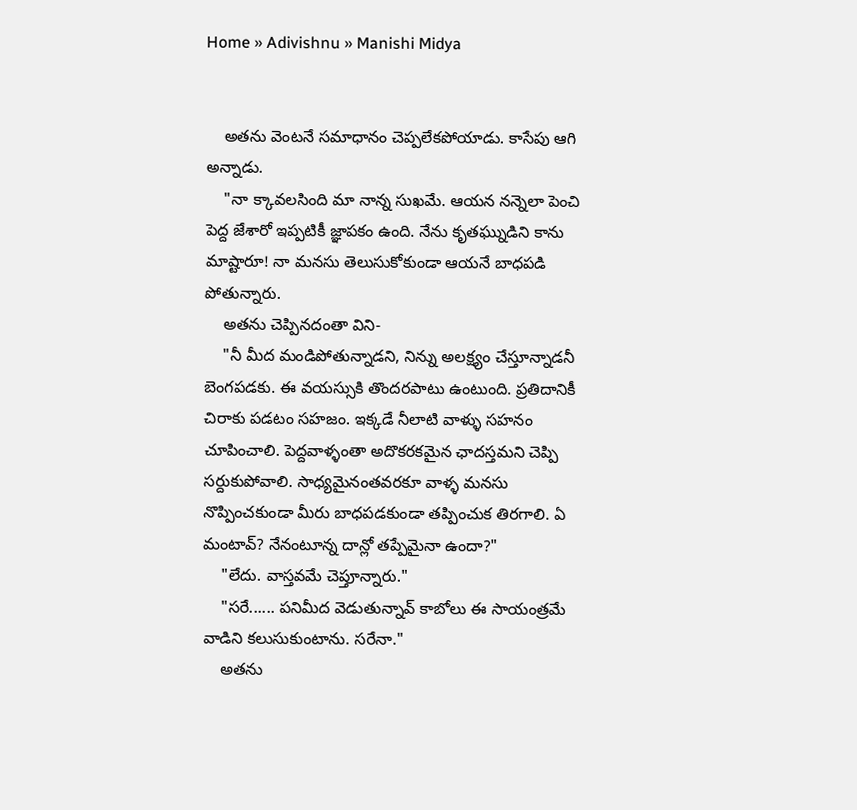Home » Adivishnu » Manishi Midya


    అతను వెంటనే సమాధానం చెప్పలేకపోయాడు. కాసేపు ఆగి అన్నాడు.
    "నా క్కావలసింది మా నాన్న సుఖమే. ఆయన నన్నెలా పెంచి పెద్ద జేశారో ఇప్పటికీ జ్ఞాపకం ఉంది. నేను కృతఘ్నుడిని కాను మాష్టారూ! నా మనసు తెలుసుకోకుండా ఆయనే బాధపడి పోతున్నారు.
    అతను చెప్పినదంతా విని-
    "నీ మీద మండిపోతున్నాడని, నిన్ను అలక్ష్యం చేస్తూన్నాడనీ బెంగపడకు. ఈ వయస్సుకి తొందరపాటు ఉంటుంది. ప్రతిదానికీ చిరాకు పడటం సహజం. ఇక్కడే నీలాటి వాళ్ళు సహనం చూపించాలి. పెద్దవాళ్ళంతా అదొకరకమైన ఛాదస్తమని చెప్పి సర్దుకుపోవాలి. సాధ్యమైనంతవరకూ వాళ్ళ మనసు నొప్పించకుండా మీరు బాధపడకుండా తప్పించుక తిరగాలి. ఏ మంటావ్? నేనంటూన్న దాన్లో తప్పేమైనా ఉందా?"
    "లేదు. వాస్తవమే చెప్తూన్నారు."
    "సరే...... పనిమీద వెడుతున్నావ్ కాబోలు ఈ సాయంత్రమే వాడిని కలుసుకుంటాను. సరేనా."
    అతను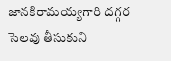జానకిరామయ్యగారి దగ్గర సెలవు తీసుకుని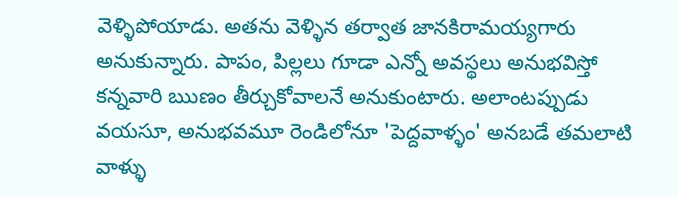వెళ్ళిపోయాడు. అతను వెళ్ళిన తర్వాత జానకిరామయ్యగారు అనుకున్నారు. పాపం, పిల్లలు గూడా ఎన్నో అవస్థలు అనుభవిస్తో కన్నవారి ఋణం తీర్చుకోవాలనే అనుకుంటారు. అలాంటప్పుడు వయసూ, అనుభవమూ రెండిలోనూ 'పెద్దవాళ్ళం' అనబడే తమలాటి వాళ్ళు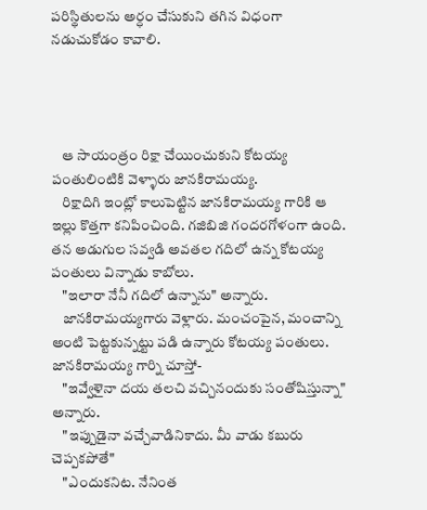పరిస్థితులను అర్ధం చేసుకుని తగిన విధంగా నడుచుకోడం కావాలి.




    ఆ సాయంత్రం రిక్షా చేయించుకుని కోటయ్య పంతులింటికి వెళ్ళారు జానకిరామయ్య.
    రిక్షాదిగి ఇంట్లో కాలుపెట్టిన జానకిరామయ్య గారికి ఆ ఇల్లు కొత్తగా కనిపించింది. గజిబిజి గందరగోళంగా ఉంది. తన అడుగుల సవ్వడి అవతల గదిలో ఉన్న కోటయ్య పంతులు విన్నాడు కాబోలు.
    "ఇలారా నేనీ గదిలో ఉన్నాను" అన్నారు.
    జానకిరామయ్యగారు వెళ్లారు. మంచంపైన, మంచాన్ని అంటి పెట్టకున్నట్టు పడి ఉన్నారు కోటయ్య పంతులు. జానకిరామయ్య గార్ని చూస్తో-
    "ఇవ్వేళైనా దయ తలచి వచ్చినందుకు సంతోషిస్తున్నా" అన్నారు.
    "ఇప్పుడైనా వచ్చేవాడినికాదు. మీ వాడు కబురు చెప్పకపోతే"
    "ఎందుకనిట. నేనింత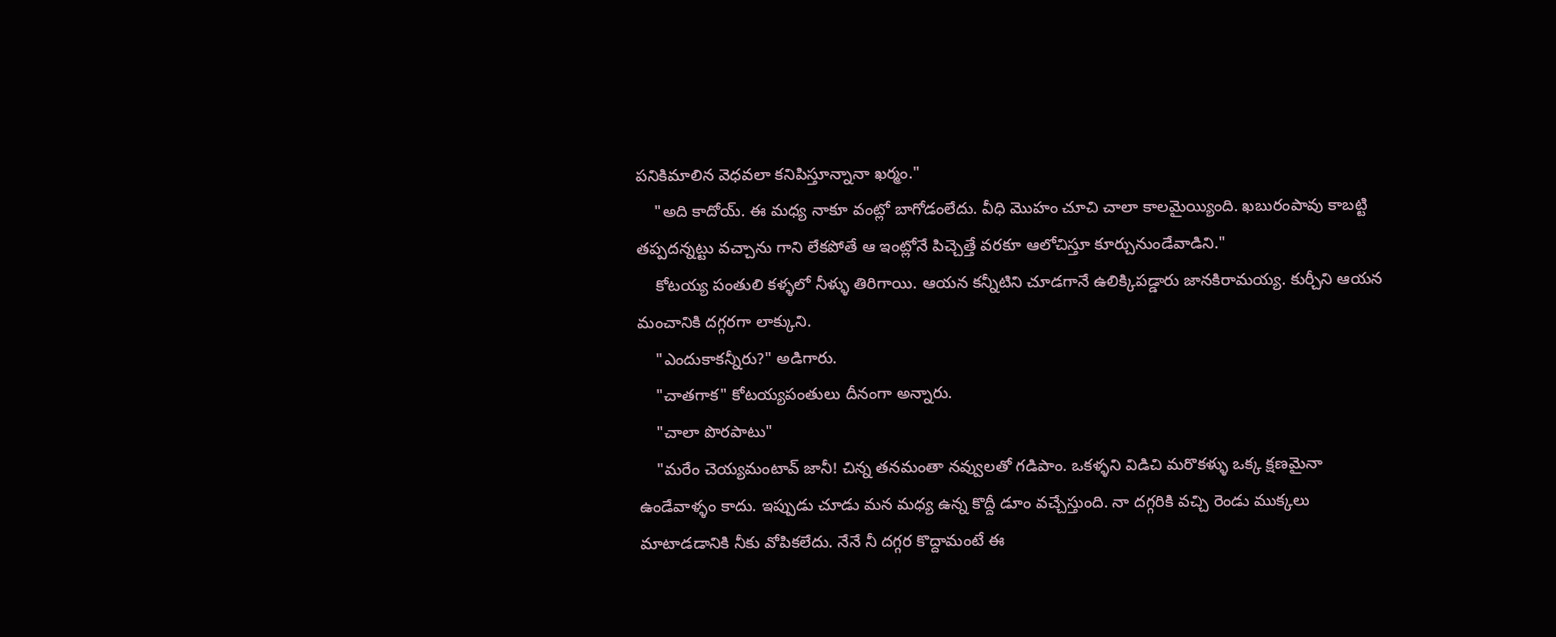పనికిమాలిన వెధవలా కనిపిస్తూన్నానా ఖర్మం."
    "అది కాదోయ్. ఈ మధ్య నాకూ వంట్లో బాగోడంలేదు. వీధి మొహం చూచి చాలా కాలమైయ్యింది. ఖబురంపావు కాబట్టి తప్పదన్నట్టు వచ్చాను గాని లేకపోతే ఆ ఇంట్లోనే పిచ్చెత్తే వరకూ ఆలోచిస్తూ కూర్చునుండేవాడిని."
    కోటయ్య పంతులి కళ్ళలో నీళ్ళు తిరిగాయి. ఆయన కన్నీటిని చూడగానే ఉలిక్కిపడ్డారు జానకిరామయ్య. కుర్చీని ఆయన మంచానికి దగ్గరగా లాక్కుని.
    "ఎందుకాకన్నీరు?" అడిగారు.
    "చాతగాక" కోటయ్యపంతులు దీనంగా అన్నారు.
    "చాలా పొరపాటు"
    "మరేం చెయ్యమంటావ్ జానీ! చిన్న తనమంతా నవ్వులతో గడిపాం. ఒకళ్ళని విడిచి మరొకళ్ళు ఒక్క క్షణమైనా ఉండేవాళ్ళం కాదు. ఇప్పుడు చూడు మన మధ్య ఉన్న కొద్దీ డూం వచ్చేస్తుంది. నా దగ్గరికి వచ్చి రెండు ముక్కలు మాటాడడానికి నీకు వోపికలేదు. నేనే నీ దగ్గర కొద్దామంటే ఈ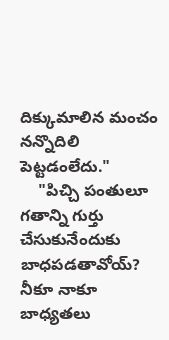దిక్కుమాలిన మంచం నన్నొదిలి పెట్టడంలేదు."
    "పిచ్చి పంతులూ గతాన్ని గుర్తు చేసుకునేందుకు బాధపడతావోయ్? నీకూ నాకూ బాధ్యతలు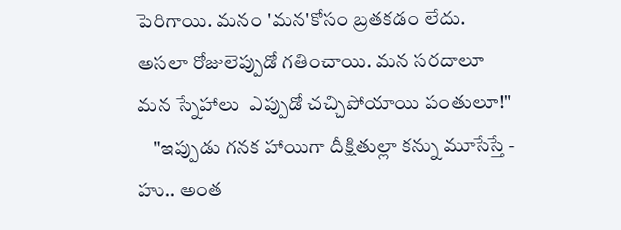పెరిగాయి. మనం 'మన'కోసం బ్రతకడం లేదు. అసలా రోజులెప్పుడో గతించాయి. మన సరదాలూ మన స్నేహాలు  ఎప్పుడో చచ్చిపోయాయి పంతులూ!"
    "ఇప్పుడు గనక హాయిగా దీక్షితుల్లా కన్ను మూసేస్తే - హు.. అంత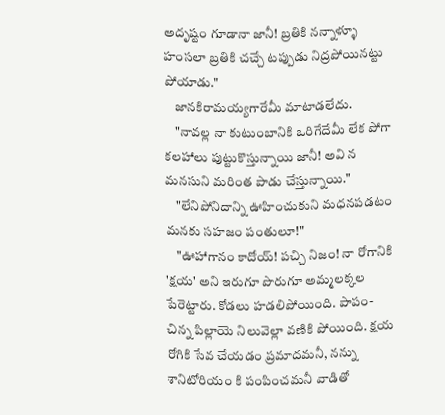అదృష్టం గూడానా జానీ! బ్రతికి నన్నాళ్ళూ హంసలా బ్రతికి చచ్చే టప్పుడు నిద్రపోయినట్టు పోయాడు."
    జానకిరామయ్యగారేమీ మాటాడలేదు.
    "నావల్ల నా కుటుంబానికి ఒరిగేదేమీ లేక పోగా కలహాలు పుట్టుకొస్తున్నాయి జానీ! అవి న మనసుని మరింత పాడు చేస్తున్నాయి."
    "లేనిపోనిదాన్ని ఊహించుకుని మధనపడటం మనకు సహజం పంతులూ!"
    "ఊహాగానం కాదోయ్! పచ్చి నిజం! నా రోగానికి 'క్షయ' అని ఇరుగూ పొరుగూ అమ్మలక్కల పేరెట్టారు. కోడలు హడలిపోయింది. పాపం-చిన్న పిల్లాయె నిలువెల్లా వణికి పోయింది. క్షయ రోగికి సేవ చేయడం ప్రమాదమనీ, నన్ను శానిటోరియం కి పంపించమనీ వాడితో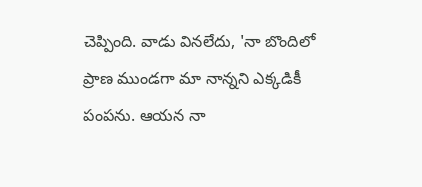చెప్పింది. వాడు వినలేదు, 'నా బొందిలో ప్రాణ ముండగా మా నాన్నని ఎక్కడికీ పంపను. ఆయన నా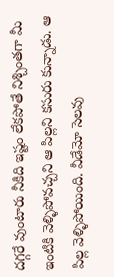దగ్గరే వుంటారు నీకిది ఇష్టం లేకపోతే నిశ్చింతగా మీ ఇంటికి వెళ్ళిపోవచ్చని ఆ పిల్లని కసురు కున్నాడు. ఆ పిల్ల వెళ్ళిపోయింది. వీడేమో సెలవు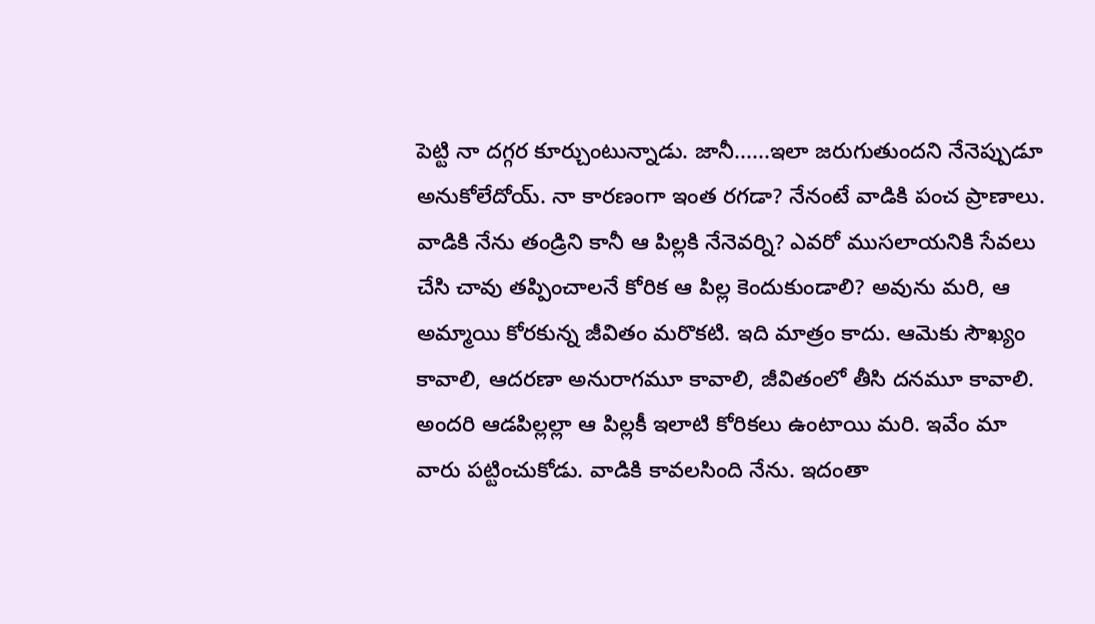పెట్టి నా దగ్గర కూర్చుంటున్నాడు. జానీ......ఇలా జరుగుతుందని నేనెప్పుడూ అనుకోలేదోయ్. నా కారణంగా ఇంత రగడా? నేనంటే వాడికి పంచ ప్రాణాలు. వాడికి నేను తండ్రిని కానీ ఆ పిల్లకి నేనెవర్ని? ఎవరో ముసలాయనికి సేవలు చేసి చావు తప్పించాలనే కోరిక ఆ పిల్ల కెందుకుండాలి? అవును మరి, ఆ అమ్మాయి కోరకున్న జీవితం మరొకటి. ఇది మాత్రం కాదు. ఆమెకు సౌఖ్యం కావాలి, ఆదరణా అనురాగమూ కావాలి, జీవితంలో తీసి దనమూ కావాలి. అందరి ఆడపిల్లల్లా ఆ పిల్లకీ ఇలాటి కోరికలు ఉంటాయి మరి. ఇవేం మా వారు పట్టించుకోడు. వాడికి కావలసింది నేను. ఇదంతా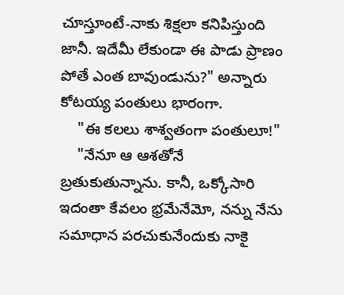చూస్తూంటే-నాకు శిక్షలా కనిపిస్తుంది జానీ. ఇదేమీ లేకుండా ఈ పాడు ప్రాణం పోతే ఎంత బావుండును?" అన్నారు కోటయ్య పంతులు భారంగా.
    "ఈ కలలు శాశ్వతంగా పంతులూ!"
    "నేనూ ఆ ఆశతోనే బ్రతుకుతున్నాను. కానీ, ఒక్కోసారి ఇదంతా కేవలం భ్రమేనేమో, నన్ను నేను సమాధాన పరచుకునేందుకు నాకై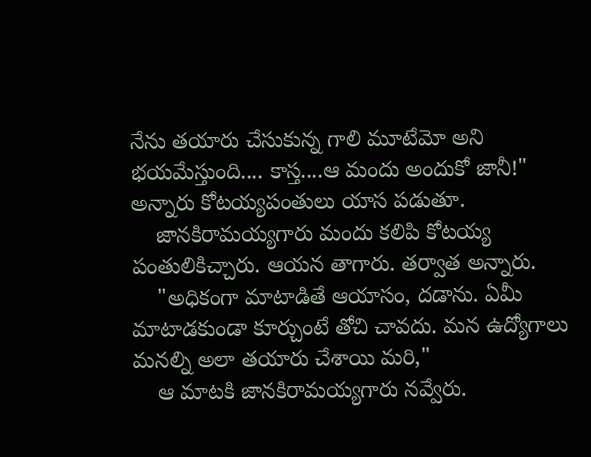నేను తయారు చేసుకున్న గాలి మూటేమో అని భయమేస్తుంది.... కాస్త....ఆ మందు అందుకో జానీ!" అన్నారు కోటయ్యపంతులు యాస పడుతూ.
    జానకిరామయ్యగారు మందు కలిపి కోటయ్య పంతులికిచ్చారు. ఆయన తాగారు. తర్వాత అన్నారు.
    "అధికంగా మాటాడితే ఆయాసం, దడాను. ఏమీ మాటాడకుండా కూర్చుంటే తోచి చావదు. మన ఉద్యోగాలు మనల్ని అలా తయారు చేశాయి మరి,"
    ఆ మాటకి జానకిరామయ్యగారు నవ్వేరు.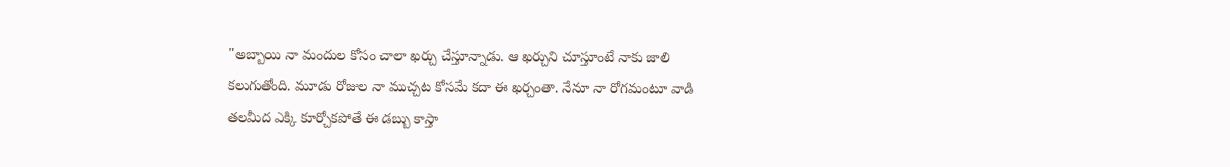"అబ్బాయి నా మందుల కోసం చాలా ఖర్చు చేస్తూన్నాడు. ఆ ఖర్చుని చూస్తూంటే నాకు జాలి కలుగుతోంది. మూడు రోజుల నా ముచ్చట కోసమే కదా ఈ ఖర్చంతా. నేనూ నా రోగమంటూ వాడి తలమీద ఎక్కి కూర్చోకపోతే ఈ డబ్బు కాస్తా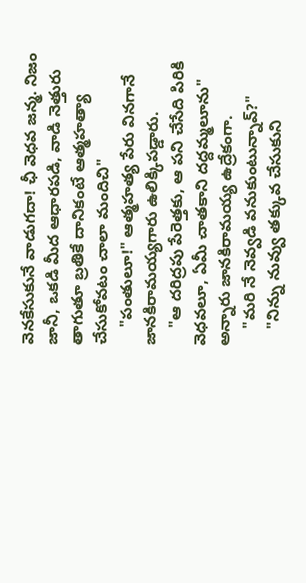వెనకేసుకునే వాడుగదా! ఛీ వెధవ జన్మ. నిజం జానీ, ఒకడి మీద ఆధారపడి, వాడి నెత్తురు తాగుతూ బ్రతికే దానికంటే ఆత్మహత్యా చేసుకోవటం చాలా మందిచి"
    "పంతులూ!" ఆత్మహత్య పేరు వినగానే జానకిరామయ్యగారు ఉలిక్కిపడ్డారు.
    "ఆ దరిద్రపు పేరెత్తకు, ఆ పని చేసేది పిరికి వెధవలూ, ఏమీ చాతకాని దద్దమ్మలూను" అన్నారు జానకిరామయ్య ఉద్రేకంగా.
    "మరి నే నెవ్వడి వనుకుంటున్నావ్?"
    "నిన్ను నువ్వు తక్కువ చేసుకుని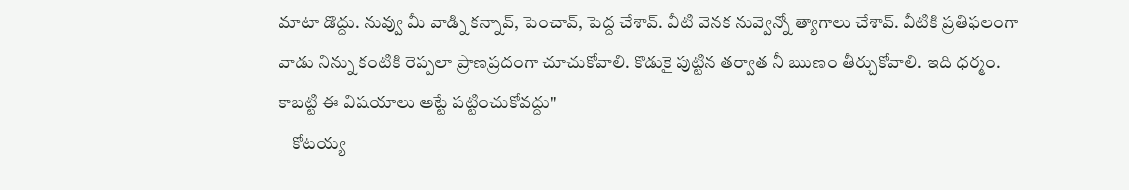మాటా డొద్దు. నువ్వు మీ వాడ్ని కన్నావ్, పెంచావ్, పెద్ద చేశావ్. వీటి వెనక నువ్వెన్నో త్యాగాలు చేశావ్. వీటికి ప్రతిఫలంగా వాడు నిన్ను కంటికి రెప్పలా ప్రాణప్రదంగా చూచుకోవాలి. కొడుకై పుట్టిన తర్వాత నీ ఋణం తీర్చుకోవాలి. ఇది ధర్మం. కాబట్టి ఈ విషయాలు అట్టే పట్టించుకోవద్దు"
    కోటయ్య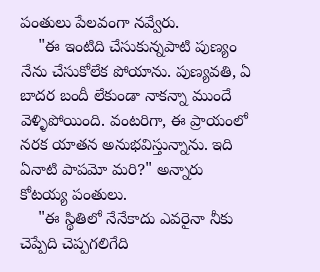పంతులు పేలవంగా నవ్వేరు.
    "ఈ ఇంటిది చేసుకున్నపాటి పుణ్యం నేను చేసుకోలేక పోయాను. పుణ్యవతి, ఏ బాదర బందీ లేకుండా నాకన్నా ముందే వెళ్ళిపోయింది. వంటరిగా, ఈ ప్రాయంలో నరక యాతన అనుభవిస్తున్నాను. ఇది ఏనాటి పాపమో మరి?" అన్నారు కోటయ్య పంతులు.
    "ఈ స్థితిలో నేనేకాదు ఎవరైనా నీకు చెప్పేది చెప్పగలిగేది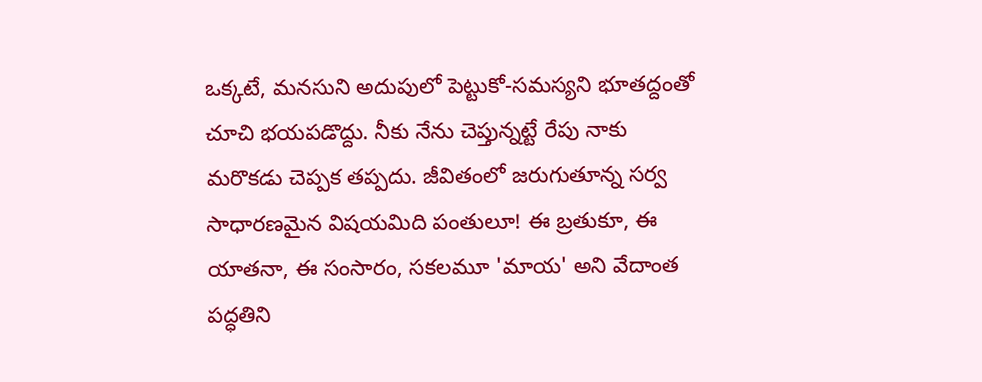ఒక్కటే, మనసుని అదుపులో పెట్టుకో-సమస్యని భూతద్దంతో చూచి భయపడొద్దు. నీకు నేను చెప్తున్నట్టే రేపు నాకు మరొకడు చెప్పక తప్పదు. జీవితంలో జరుగుతూన్న సర్వ సాధారణమైన విషయమిది పంతులూ! ఈ బ్రతుకూ, ఈ యాతనా, ఈ సంసారం, సకలమూ 'మాయ' అని వేదాంత పద్ధతిని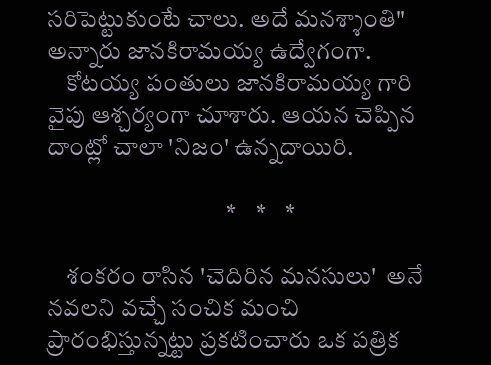సరిపెట్టుకుంటే చాలు. అదే మనశ్శాంతి" అన్నారు జానకిరామయ్య ఉద్వేగంగా.
    కోటయ్య పంతులు జానకిరామయ్య గారి వైపు ఆశ్చర్యంగా చూశారు. ఆయన చెప్పిన దాంట్లో చాలా 'నిజం' ఉన్నదాయిరి.

                                     *    *    *

    శంకరం రాసిన 'చెదిరిన మనసులు'  అనే నవలని వచ్చే సంచిక మంచి ప్రారంభిస్తున్నట్టు ప్రకటించారు ఒక పత్రిక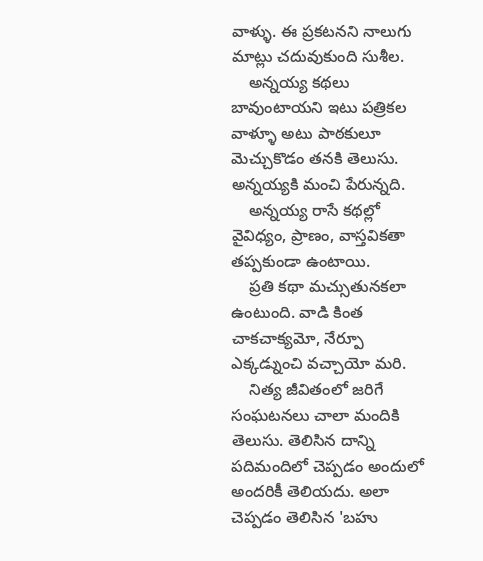వాళ్ళు. ఈ ప్రకటనని నాలుగు మాట్లు చదువుకుంది సుశీల.
    అన్నయ్య కథలు బావుంటాయని ఇటు పత్రికల వాళ్ళూ అటు పాఠకులూ మెచ్చుకొడం తనకి తెలుసు. అన్నయ్యకి మంచి పేరున్నది.
    అన్నయ్య రాసే కథల్లో వైవిధ్యం, ప్రాణం, వాస్తవికతా తప్పకుండా ఉంటాయి.
    ప్రతి కథా మచ్సుతునకలా ఉంటుంది. వాడి కింత చాకచాక్యమో, నేర్పూ ఎక్కడ్నుంచి వచ్చాయో మరి.
    నిత్య జీవితంలో జరిగే సంఘటనలు చాలా మందికి తెలుసు. తెలిసిన దాన్ని పదిమందిలో చెప్పడం అందులో అందరికీ తెలియదు. అలా చెప్పడం తెలిసిన 'బహు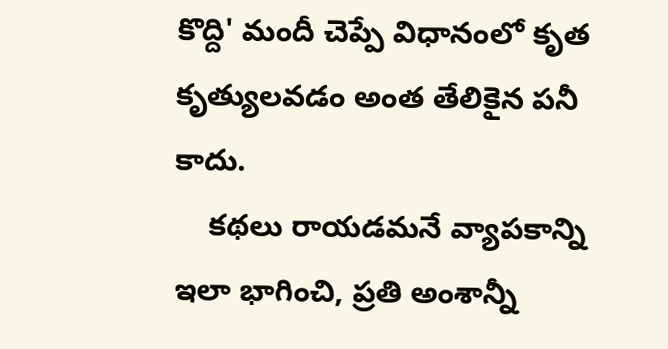కొద్ది' మందీ చెప్పే విధానంలో కృత కృత్యులవడం అంత తేలికైన పనీ కాదు.
    కథలు రాయడమనే వ్యాపకాన్ని ఇలా భాగించి, ప్రతి అంశాన్నీ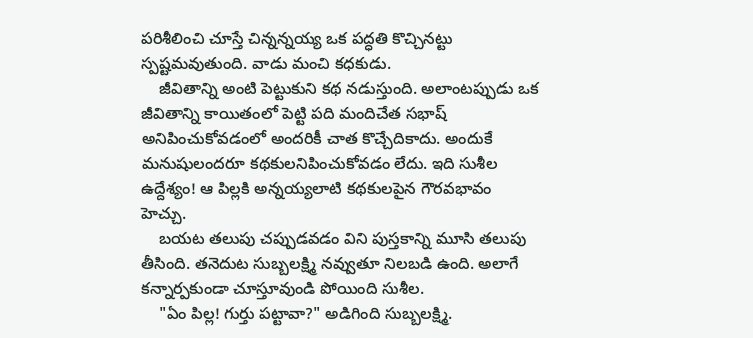పరిశీలించి చూస్తే చిన్నన్నయ్య ఒక పద్ధతి కొచ్చినట్టు స్పష్టమవుతుంది. వాడు మంచి కధకుడు.
    జీవితాన్ని అంటి పెట్టుకుని కథ నడుస్తుంది. అలాంటప్పుడు ఒక జీవితాన్ని కాయితంలో పెట్టి పది మందిచేత సభాష్ అనిపించుకోవడంలో అందరికీ చాత కొచ్చేదికాదు. అందుకే మనుషులందరూ కథకులనిపించుకోవడం లేదు. ఇది సుశీల ఉద్దేశ్యం! ఆ పిల్లకి అన్నయ్యలాటి కథకులపైన గౌరవభావం హెచ్చు.
    బయట తలుపు చప్పుడవడం విని పుస్తకాన్ని మూసి తలుపు తీసింది. తనెదుట సుబ్బలక్ష్మి నవ్వుతూ నిలబడి ఉంది. అలాగే కన్నార్పకుండా చూస్తూవుండి పోయింది సుశీల.
    "ఏం పిల్ల! గుర్తు పట్టావా?" అడిగింది సుబ్బలక్ష్మి.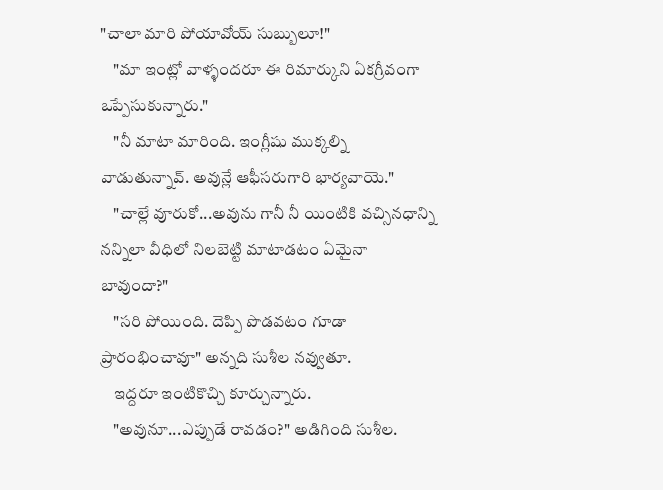"చాలా మారి పోయావోయ్ సుబ్బులూ!"
    "మా ఇంట్లో వాళ్ళందరూ ఈ రిమార్కుని ఏకగ్రీవంగా ఒప్పేసుకున్నారు."
    "నీ మాటా మారింది. ఇంగ్లీషు ముక్కల్ని వాడుతున్నావ్. అవున్లే ఆఫీసరుగారి భార్యవాయె."
    "చాల్లే వూరుకో...అవును గానీ నీ యింటికి వచ్సినధాన్ని నన్నిలా వీధిలో నిలబెట్టి మాటాడటం ఏమైనా బావుందా?"
    "సరి పోయింది. దెప్పి పొడవటం గూడా ప్రారంభించావూ" అన్నది సుశీల నవ్వుతూ.
    ఇద్దరూ ఇంటికొచ్చి కూర్చున్నారు.
    "అవునూ...ఎప్పుడే రావడం?" అడిగింది సుశీల.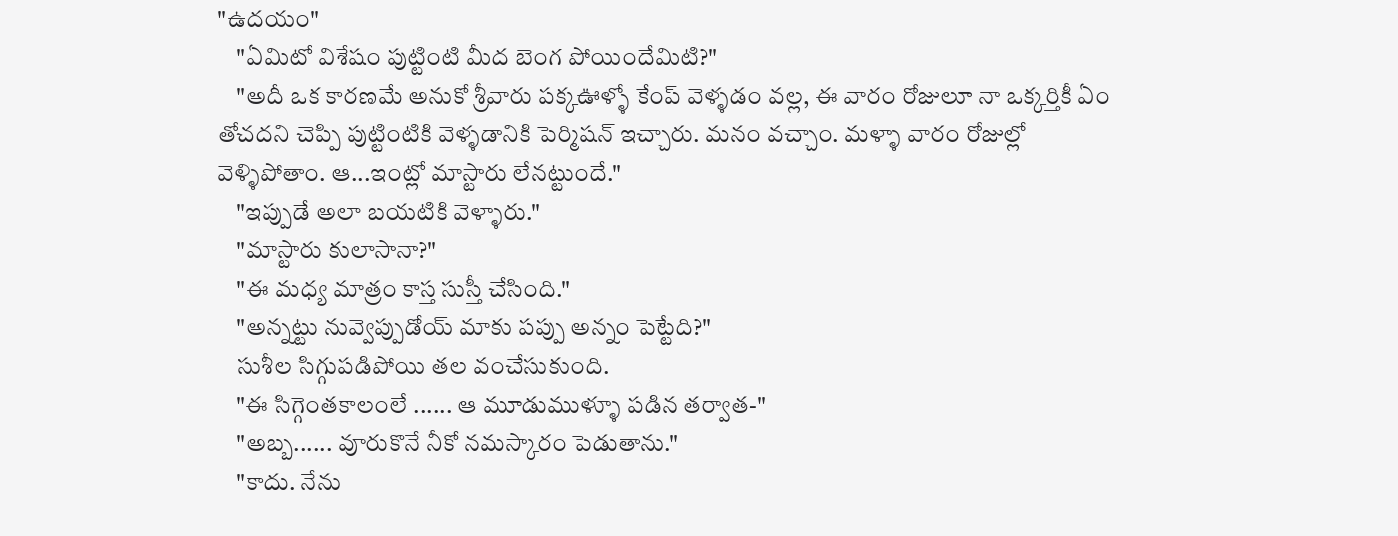"ఉదయం"
    "ఏమిటో విశేషం పుట్టింటి మీద బెంగ పోయిందేమిటి?"
    "అదీ ఒక కారణమే అనుకో శ్రీవారు పక్కఊళ్ళో కేంప్ వెళ్ళడం వల్ల, ఈ వారం రోజులూ నా ఒక్కర్తికీ ఏం తోచదని చెప్పి పుట్టింటికి వెళ్ళడానికి పెర్మిషన్ ఇచ్చారు. మనం వచ్చాం. మళ్ళా వారం రోజుల్లో వెళ్ళిపోతాం. ఆ...ఇంట్లో మాస్టారు లేనట్టుందే."
    "ఇప్పుడే అలా బయటికి వెళ్ళారు."
    "మాస్టారు కులాసానా?"
    "ఈ మధ్య మాత్రం కాస్త సుస్తీ చేసింది."
    "అన్నట్టు నువ్వెప్పుడోయ్ మాకు పప్పు అన్నం పెట్టేది?"
    సుశీల సిగ్గుపడిపోయి తల వంచేసుకుంది.
    "ఈ సిగ్గెంతకాలంలే ...... ఆ మూడుముళ్ళూ పడిన తర్వాత-"
    "అబ్బ...... వూరుకొనే నీకో నమస్కారం పెడుతాను."
    "కాదు. నేను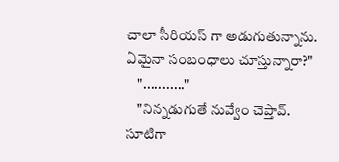చాలా సీరియస్ గా అడుగుతున్నాను. ఏమైనా సంబంధాలు చూస్తున్నారా?"
    "..........."
    "నిన్నడుగుతే నువ్వేం చెప్తావ్. సూటిగా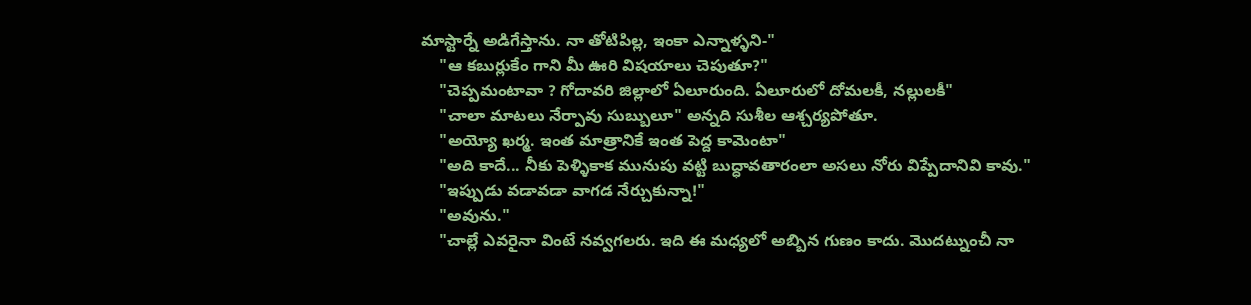మాస్టార్నే అడిగేస్తాను. నా తోటిపిల్ల, ఇంకా ఎన్నాళ్ళని-"
    "ఆ కబుర్లుకేం గాని మీ ఊరి విషయాలు చెపుతూ?"
    "చెప్పమంటావా ? గోదావరి జిల్లాలో ఏలూరుంది. ఏలూరులో దోమలకీ, నల్లులకీ"
    "చాలా మాటలు నేర్పావు సుబ్బులూ" అన్నది సుశీల ఆశ్చర్యపోతూ.
    "అయ్యో ఖర్మ. ఇంత మాత్రానికే ఇంత పెద్ద కామెంటా"
    "అది కాదే... నీకు పెళ్ళికాక మునుపు వట్టి బుద్ధావతారంలా అసలు నోరు విప్పేదానివి కావు."
    "ఇప్పుడు వడావడా వాగడ నేర్చుకున్నా!"
    "అవును."
    "చాల్లే ఎవరైనా వింటే నవ్వగలరు. ఇది ఈ మధ్యలో అబ్బిన గుణం కాదు. మొదట్నుంచీ నా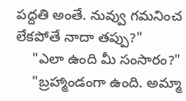పద్దతి అంతే. నువ్వు గమనించ లేకపోతే నాదా తప్పు?"
    "ఎలా ఉంది మీ సంసారం?"
    "బ్రహ్మాండంగా ఉంది. అమ్మా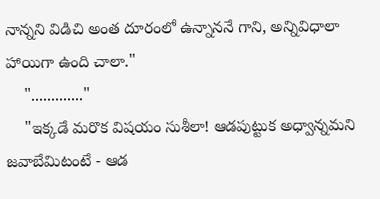నాన్నని విడిచి అంత దూరంలో ఉన్నాననే గాని, అన్నివిధాలా హాయిగా ఉంది చాలా."
    "............."
    "ఇక్కడే మరొక విషయం సుశీలా! ఆడపుట్టుక అధ్వాన్నమని జవాబేమిటంటే - ఆడ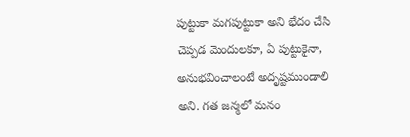పుట్టుకా మగపుట్టుకా అని భేదం చేసి చెప్పడ మెందులకూ, ఏ పుట్టుకైనా, అనుభవించాలంటే అదృష్టముండాలి అని. గత జన్మలో మనం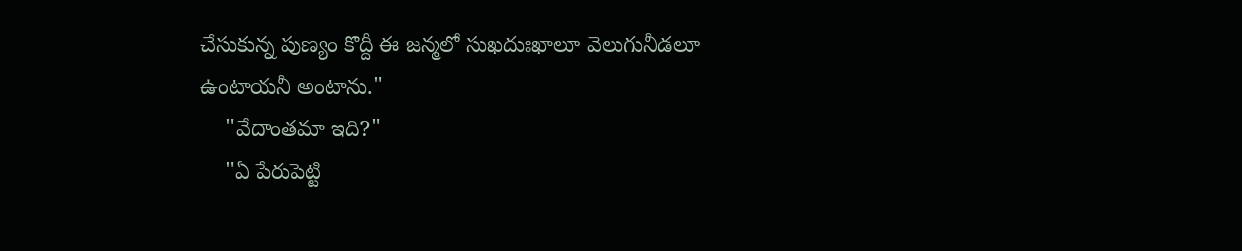చేసుకున్న పుణ్యం కొద్దీ ఈ జన్మలో సుఖదుఃఖాలూ వెలుగునీడలూ ఉంటాయనీ అంటాను."
    "వేదాంతమా ఇది?"
    "ఏ పేరుపెట్టి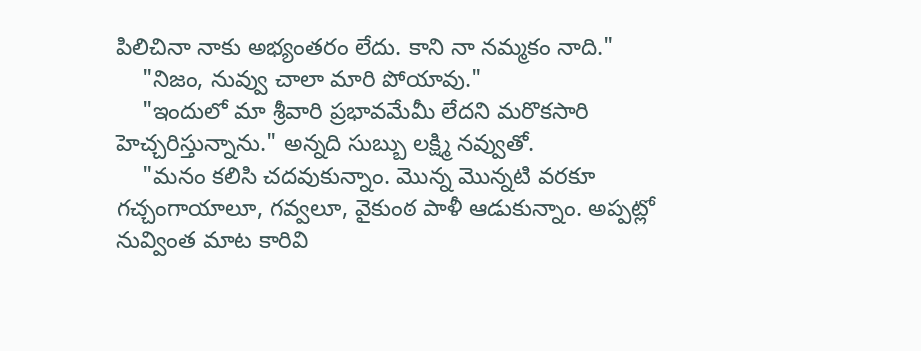పిలిచినా నాకు అభ్యంతరం లేదు. కాని నా నమ్మకం నాది."
    "నిజం, నువ్వు చాలా మారి పోయావు."
    "ఇందులో మా శ్రీవారి ప్రభావమేమీ లేదని మరొకసారి హెచ్చరిస్తున్నాను." అన్నది సుబ్బు లక్ష్మి నవ్వుతో.
    "మనం కలిసి చదవుకున్నాం. మొన్న మొన్నటి వరకూ గచ్చంగాయాలూ, గవ్వలూ, వైకుంఠ పాళీ ఆడుకున్నాం. అప్పట్లో నువ్వింత మాట కారివి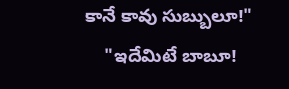కానే కావు సుబ్బులూ!"
    "ఇదేమిటే బాబూ!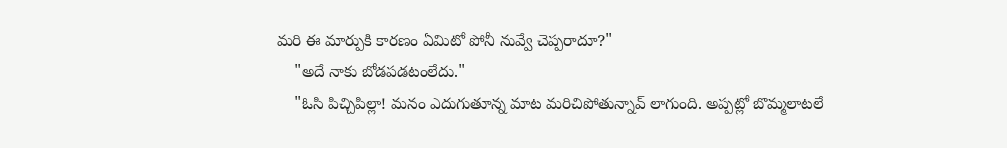మరి ఈ మార్పుకి కారణం ఏమిటో పోనీ నువ్వే చెప్పరాదూ?"
    "అదే నాకు బోడపడటంలేదు."
    "ఓసి పిచ్చిపిల్లా! మనం ఎదుగుతూన్న మాట మరిచిపోతున్నావ్ లాగుంది. అప్పట్లో బొమ్మలాటలే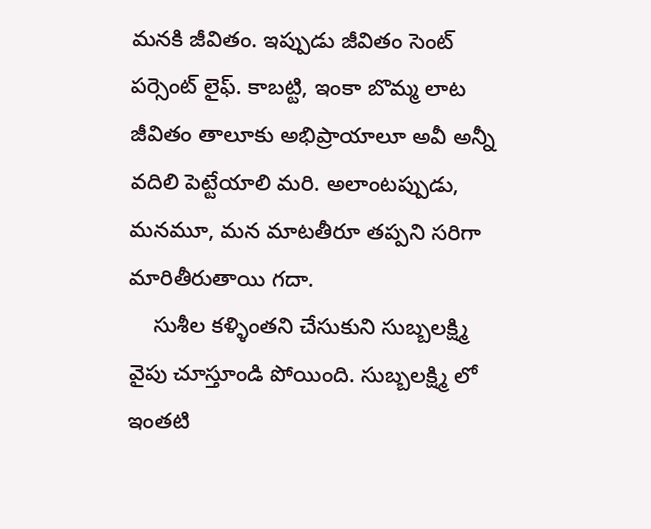మనకి జీవితం. ఇప్పుడు జీవితం సెంట్ పర్సెంట్ లైఫ్. కాబట్టి, ఇంకా బొమ్మ లాట జీవితం తాలూకు అభిప్రాయాలూ అవీ అన్నీ వదిలి పెట్టేయాలి మరి. అలాంటప్పుడు, మనమూ, మన మాటతీరూ తప్పని సరిగా మారితీరుతాయి గదా.
    సుశీల కళ్ళింతని చేసుకుని సుబ్బలక్ష్మి వైపు చూస్తూండి పోయింది. సుబ్బలక్ష్మి లో ఇంతటి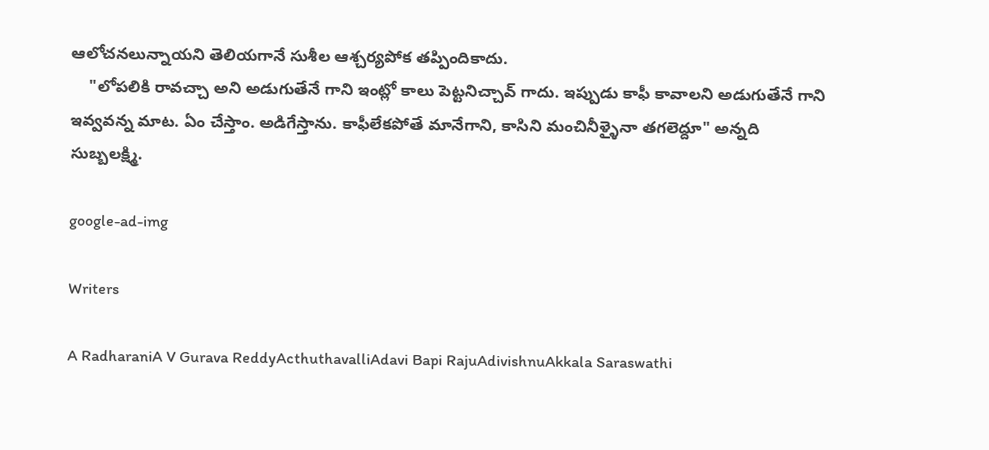ఆలోచనలున్నాయని తెలియగానే సుశీల ఆశ్చర్యపోక తప్పిందికాదు.
    "లోపలికి రావచ్చా అని అడుగుతేనే గాని ఇంట్లో కాలు పెట్టనిచ్చావ్ గాదు. ఇప్పుడు కాఫీ కావాలని అడుగుతేనే గాని ఇవ్వవన్న మాట. ఏం చేస్తాం. అడిగేస్తాను. కాఫీలేకపోతే మానేగాని, కాసిని మంచినీళ్ళైనా తగలెద్దూ" అన్నది సుబ్బలక్ష్మి.

google-ad-img

Writers

A RadharaniA V Gurava ReddyActhuthavalliAdavi Bapi RajuAdivishnuAkkala Saraswathi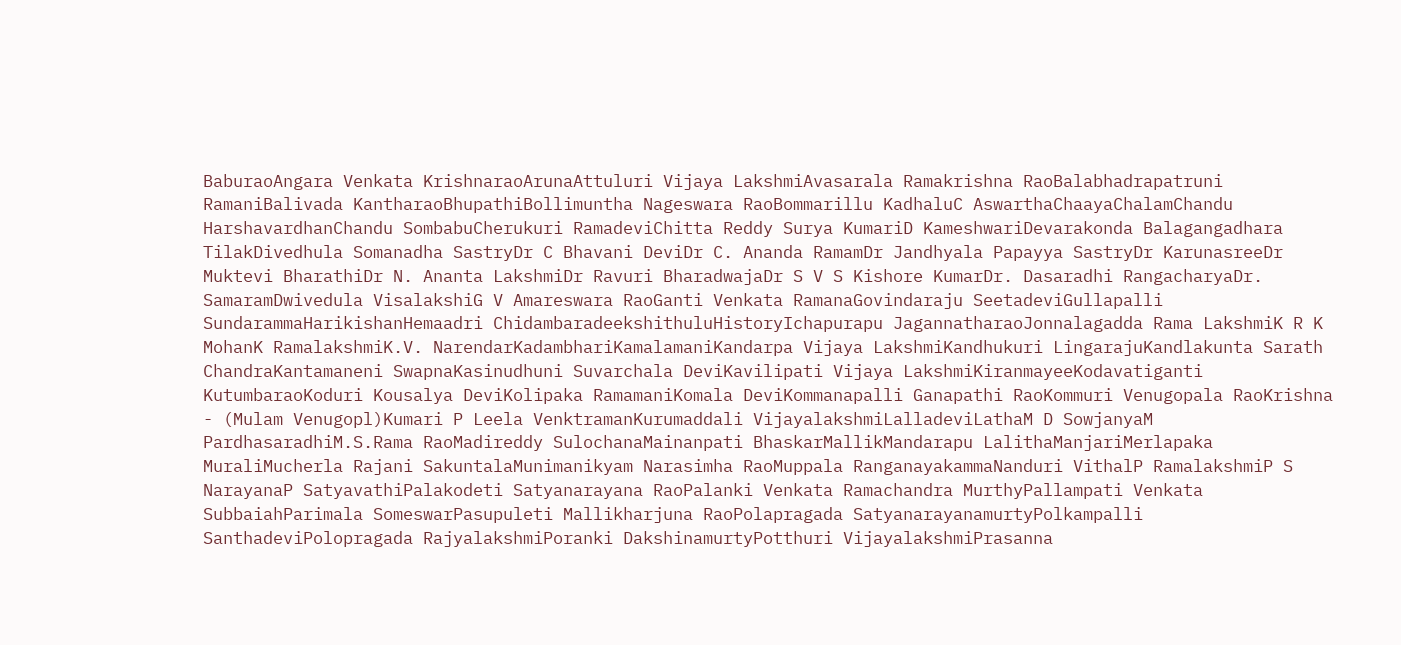BaburaoAngara Venkata KrishnaraoArunaAttuluri Vijaya LakshmiAvasarala Ramakrishna RaoBalabhadrapatruni RamaniBalivada KantharaoBhupathiBollimuntha Nageswara RaoBommarillu KadhaluC AswarthaChaayaChalamChandu HarshavardhanChandu SombabuCherukuri RamadeviChitta Reddy Surya KumariD KameshwariDevarakonda Balagangadhara TilakDivedhula Somanadha SastryDr C Bhavani DeviDr C. Ananda RamamDr Jandhyala Papayya SastryDr KarunasreeDr Muktevi BharathiDr N. Ananta LakshmiDr Ravuri BharadwajaDr S V S Kishore KumarDr. Dasaradhi RangacharyaDr. SamaramDwivedula VisalakshiG V Amareswara RaoGanti Venkata RamanaGovindaraju SeetadeviGullapalli SundarammaHarikishanHemaadri ChidambaradeekshithuluHistoryIchapurapu JagannatharaoJonnalagadda Rama LakshmiK R K MohanK RamalakshmiK.V. NarendarKadambhariKamalamaniKandarpa Vijaya LakshmiKandhukuri LingarajuKandlakunta Sarath ChandraKantamaneni SwapnaKasinudhuni Suvarchala DeviKavilipati Vijaya LakshmiKiranmayeeKodavatiganti KutumbaraoKoduri Kousalya DeviKolipaka RamamaniKomala DeviKommanapalli Ganapathi RaoKommuri Venugopala RaoKrishna - (Mulam Venugopl)Kumari P Leela VenktramanKurumaddali VijayalakshmiLalladeviLathaM D SowjanyaM PardhasaradhiM.S.Rama RaoMadireddy SulochanaMainanpati BhaskarMallikMandarapu LalithaManjariMerlapaka MuraliMucherla Rajani SakuntalaMunimanikyam Narasimha RaoMuppala RanganayakammaNanduri VithalP RamalakshmiP S NarayanaP SatyavathiPalakodeti Satyanarayana RaoPalanki Venkata Ramachandra MurthyPallampati Venkata SubbaiahParimala SomeswarPasupuleti Mallikharjuna RaoPolapragada SatyanarayanamurtyPolkampalli SanthadeviPolopragada RajyalakshmiPoranki DakshinamurtyPotthuri VijayalakshmiPrasanna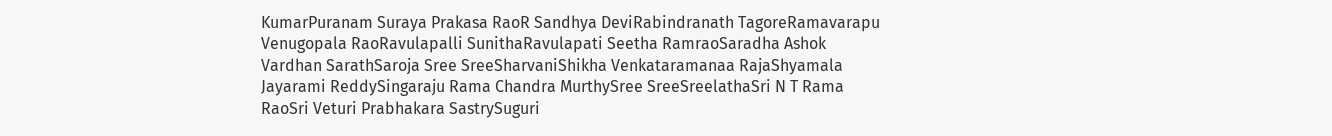KumarPuranam Suraya Prakasa RaoR Sandhya DeviRabindranath TagoreRamavarapu Venugopala RaoRavulapalli SunithaRavulapati Seetha RamraoSaradha Ashok Vardhan SarathSaroja Sree SreeSharvaniShikha Venkataramanaa RajaShyamala Jayarami ReddySingaraju Rama Chandra MurthySree SreeSreelathaSri N T Rama RaoSri Veturi Prabhakara SastrySuguri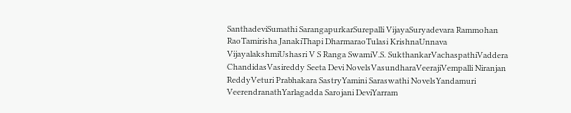SanthadeviSumathi SarangapurkarSurepalli VijayaSuryadevara Rammohan RaoTamirisha JanakiThapi DharmaraoTulasi KrishnaUnnava VijayalakshmiUshasri V S Ranga SwamiV.S. SukthankarVachaspathiVaddera ChandidasVasireddy Seeta Devi NovelsVasundharaVeerajiVempalli Niranjan ReddyVeturi Prabhakara SastryYamini Saraswathi NovelsYandamuri VeerendranathYarlagadda Sarojani DeviYarram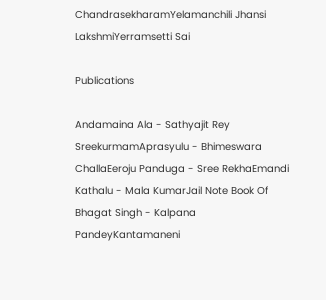ChandrasekharamYelamanchili Jhansi LakshmiYerramsetti Sai

Publications

Andamaina Ala - Sathyajit Rey SreekurmamAprasyulu - Bhimeswara ChallaEeroju Panduga - Sree RekhaEmandi Kathalu - Mala KumarJail Note Book Of Bhagat Singh - Kalpana PandeyKantamaneni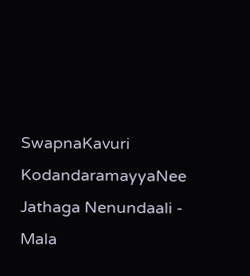SwapnaKavuri KodandaramayyaNee Jathaga Nenundaali - Mala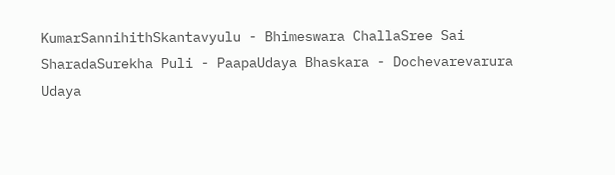KumarSannihithSkantavyulu - Bhimeswara ChallaSree Sai SharadaSurekha Puli - PaapaUdaya Bhaskara - Dochevarevarura Udaya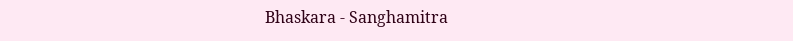Bhaskara - Sanghamitra